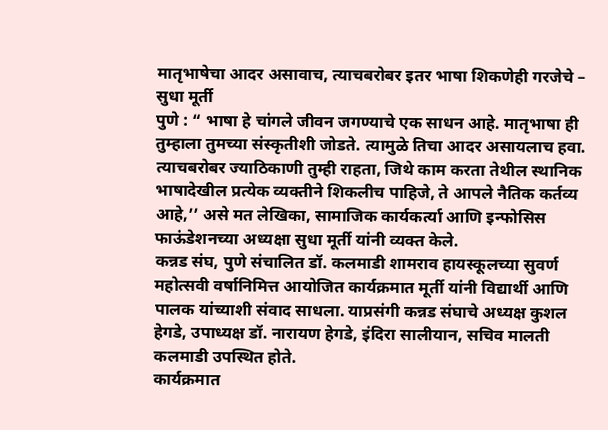मातृभाषेचा आदर असावाच, त्याचबरोबर इतर भाषा शिकणेही गरजेचे – सुधा मूर्ती
पुणे : “ भाषा हे चांगले जीवन जगण्याचे एक साधन आहे. मातृभाषा ही तुम्हाला तुमच्या संस्कृतीशी जोडते. त्यामुळे तिचा आदर असायलाच हवा. त्याचबरोबर ज्याठिकाणी तुम्ही राहता, जिथे काम करता तेथील स्थानिक भाषादेखील प्रत्येक व्यक्तीने शिकलीच पाहिजे, ते आपले नैतिक कर्तव्य आहे,’’ असे मत लेखिका, सामाजिक कार्यकर्त्या आणि इन्फोसिस फाऊंडेशनच्या अध्यक्षा सुधा मूर्ती यांनी व्यक्त केले.
कन्नड संघ, पुणे संचालित डॉ. कलमाडी शामराव हायस्कूलच्या सुवर्ण महोत्सवी वर्षानिमित्त आयोजित कार्यक्रमात मूर्ती यांनी विद्यार्थी आणि पालक यांच्याशी संवाद साधला. याप्रसंगी कन्नड संघाचे अध्यक्ष कुशल हेगडे, उपाध्यक्ष डॉ. नारायण हेगडे, इंदिरा सालीयान, सचिव मालती कलमाडी उपस्थित होते.
कार्यक्रमात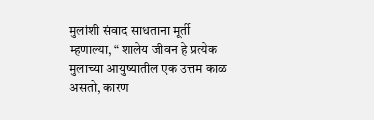मुलांशी संवाद साधताना मूर्ती म्हणाल्या, “ शालेय जीवन हे प्रत्येक मुलाच्या आयुष्यातील एक उत्तम काळ असतो, कारण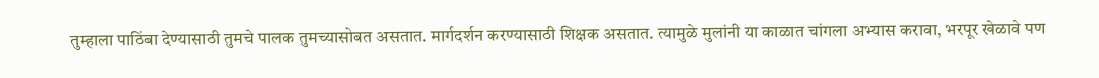तुम्हाला पाठिंबा देण्यासाठी तुमचे पालक तुमच्यासोबत असतात. मार्गदर्शन करण्यासाठी शिक्षक असतात. त्यामुळे मुलांनी या काळात चांगला अभ्यास करावा, भरपूर खेळावे पण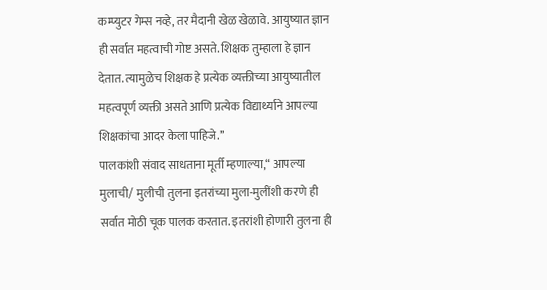कम्प्युटर गेम्स नव्हे, तर मैदानी खेळ खेळावे. आयुष्यात ज्ञान ही सर्वात महत्वाची गोष्ट असते. शिक्षक तुम्हाला हे ज्ञान देतात. त्यामुळेच शिक्षक हे प्रत्येक व्यक्तीच्या आयुष्यातील महत्वपूर्ण व्यक्ती असते आणि प्रत्येक विद्यार्थ्याने आपल्या शिक्षकांचा आदर केला पाहिजे.’’
पालकांशी संवाद साधताना मूर्ती म्हणाल्या,“ आपल्या मुलाची/ मुलीची तुलना इतरांच्या मुला-मुलींशी करणे ही सर्वात मोठी चूक पालक करतात. इतरांशी होणारी तुलना ही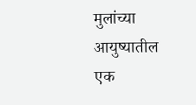मुलांच्या आयुष्यातील एक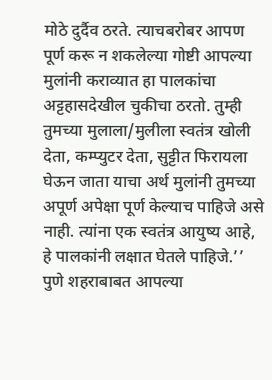मोठे दुर्दैव ठरते. त्याचबरोबर आपण पूर्ण करू न शकलेल्या गोष्टी आपल्या मुलांनी कराव्यात हा पालकांचा अट्टहासदेखील चुकीचा ठरतो. तुम्ही तुमच्या मुलाला/मुलीला स्वतंत्र खोली देता, कम्प्युटर देता, सुट्टीत फिरायला घेऊन जाता याचा अर्थ मुलांनी तुमच्या अपूर्ण अपेक्षा पूर्ण केल्याच पाहिजे असे नाही. त्यांना एक स्वतंत्र आयुष्य आहे, हे पालकांनी लक्षात घेतले पाहिजे.’’
पुणे शहराबाबत आपल्या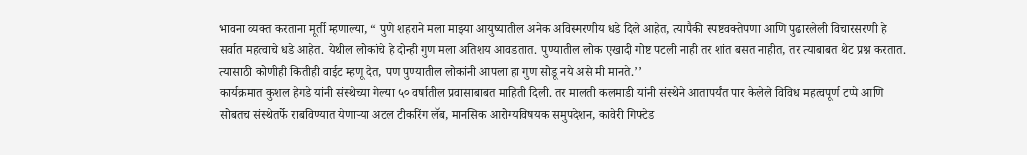भावना व्यक्त करताना मूर्ती म्हणाल्या, “ पुणे शहराने मला माझ्या आयुष्यातील अनेक अविस्मरणीय धडे दिले आहेत, त्यापैकी स्पष्टवक्तेपणा आणि पुढारलेली विचारसरणी हे सर्वात महत्वाचे धडे आहेत. येथील लोकांचे हे दोन्ही गुण मला अतिशय आवडतात. पुण्यातील लोक एखादी गोष्ट पटली नाही तर शांत बसत नाहीत, तर त्याबाबत थेट प्रश्न करतात. त्यासाठी कोणीही कितीही वाईट म्हणू देत, पण पुण्यातील लोकांनी आपला हा गुण सोडू नये असे मी मानते.’’
कार्यक्रमात कुशल हेगडे यांनी संस्थेच्या गेल्या ५० वर्षातील प्रवासाबाबत माहिती दिली. तर मालती कलमाडी यांनी संस्थेने आतापर्यंत पार केलेले विविध महत्वपूर्ण टप्पे आणि सोबतच संस्थेतर्फे राबविण्यात येणाऱ्या अटल टीकरिंग लॅब, मानसिक आरोग्यविषयक समुपदेशन, कावेरी गिफ्टेड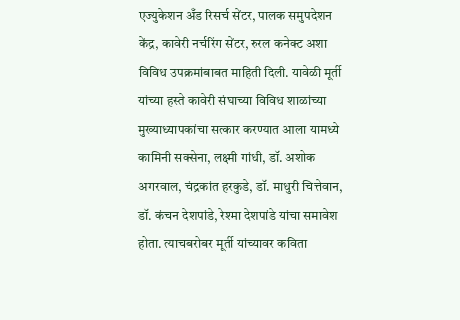एज्युकेशन अँड रिसर्च सेंटर, पालक समुपदेशन केंद्र, कावेरी नर्चरिंग सेंटर, रुरल कनेक्ट अशा विविध उपक्रमांबाबत माहिती दिली. यावेळी मूर्ती यांच्या हस्ते कावेरी संघाच्या विविध शाळांच्या मुख्याध्यापकांचा सत्कार करण्यात आला यामध्ये कामिनी सक्सेना, लक्ष्मी गांधी, डॉ. अशोक अगरवाल, चंद्रकांत हरकुडे, डॉ. माधुरी चित्तेवान, डॉ. कंचन देशपांडे, रेश्मा देशपांडे यांचा समावेश होता. त्याचबरोबर मूर्ती यांच्यावर कविता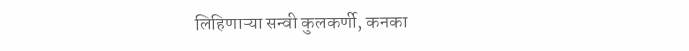लिहिणाऱ्या सन्वी कुलकर्णी, कनका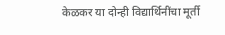केळकर या दोन्ही विद्यार्थिनींचा मूर्ती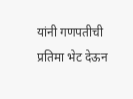यांनी गणपतीची प्रतिमा भेट देऊन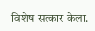विशेष सत्कार केला.